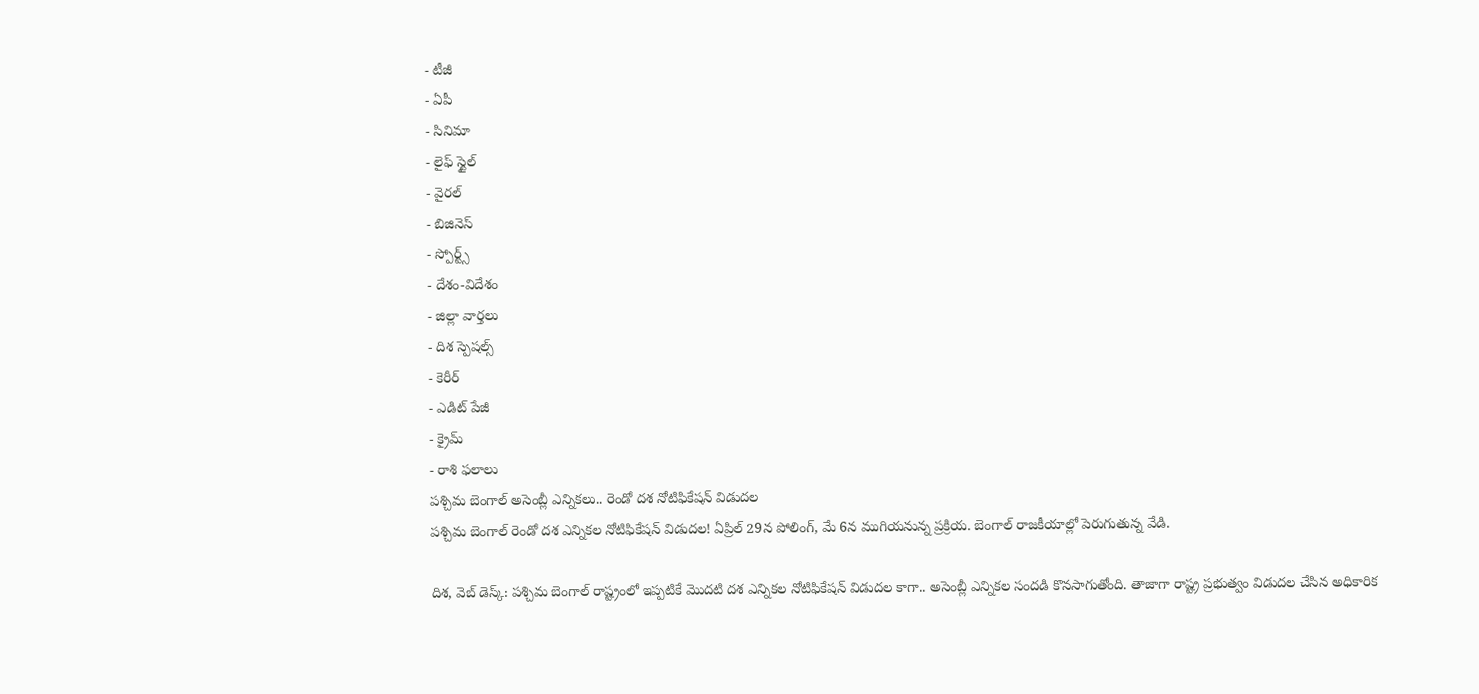- టీజీ
- ఏపీ
- సినిమా
- లైఫ్ స్టైల్
- వైరల్
- బిజినెస్
- స్పోర్ట్స్
- దేశం-విదేశం
- జిల్లా వార్తలు
- దిశ స్పెషల్స్
- కెరీర్
- ఎడిట్ పేజీ
- క్రైమ్
- రాశి ఫలాలు
పశ్చిమ బెంగాల్ అసెంబ్లీ ఎన్నికలు.. రెండో దశ నోటిఫికేషన్ విడుదల
పశ్చిమ బెంగాల్ రెండో దశ ఎన్నికల నోటిఫికేషన్ విడుదల! ఏప్రిల్ 29న పోలింగ్, మే 6న ముగియనున్న ప్రక్రియ. బెంగాల్ రాజకీయాల్లో పెరుగుతున్న వేడి.

దిశ, వెబ్ డెస్క్: పశ్చిమ బెంగాల్ రాష్ట్రంలో ఇప్పటికే మొదటి దశ ఎన్నికల నోటిఫికేషన్ విడుదల కాగా.. అసెంబ్లీ ఎన్నికల సందడి కొనసాగుతోంది. తాజాగా రాష్ట్ర ప్రభుత్వం విడుదల చేసిన అధికారిక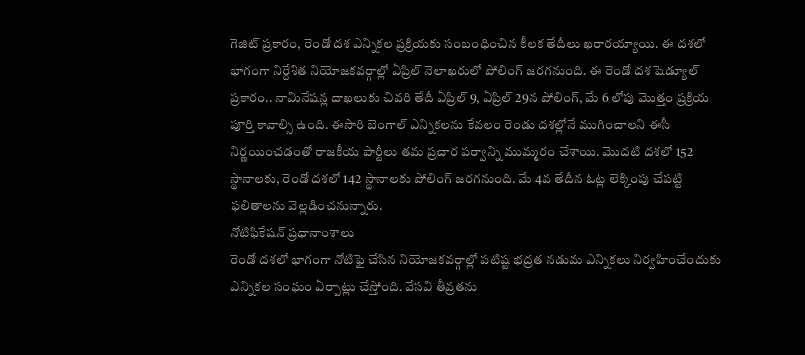గెజిట్ ప్రకారం, రెండో దశ ఎన్నికల ప్రక్రియకు సంబంధించిన కీలక తేదీలు ఖరారయ్యాయి. ఈ దశలో భాగంగా నిర్దేశిత నియోజకవర్గాల్లో ఏప్రిల్ నెలాఖరులో పోలింగ్ జరగనుంది. ఈ రెండో దశ షెడ్యూల్ ప్రకారం.. నామినేషన్ల దాఖలుకు చివరి తేదీ ఏప్రిల్ 9, ఏప్రిల్ 29న పోలింగ్, మే 6 లోపు మొత్తం ప్రక్రియ పూర్తి కావాల్సి ఉంది. ఈసారి బెంగాల్ ఎన్నికలను కేవలం రెండు దశల్లోనే ముగించాలని ఈసీ నిర్ణయించడంతో రాజకీయ పార్టీలు తమ ప్రచార పర్వాన్ని ముమ్మరం చేశాయి. మొదటి దశలో 152 స్థానాలకు, రెండో దశలో 142 స్థానాలకు పోలింగ్ జరగనుంది. మే 4వ తేదీన ఓట్ల లెక్కింపు చేపట్టి ఫలితాలను వెల్లడించనున్నారు.
నోటిఫికేషన్ ప్రధానాంశాలు
రెండో దశలో భాగంగా నోటిఫై చేసిన నియోజకవర్గాల్లో పటిష్ట భద్రత నడుమ ఎన్నికలు నిర్వహించేందుకు ఎన్నికల సంఘం ఏర్పాట్లు చేస్తోంది. వేసవి తీవ్రతను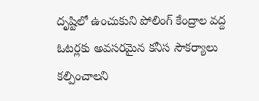దృష్టిలో ఉంచుకుని పోలింగ్ కేంద్రాల వద్ద ఓటర్లకు అవసరమైన కనీస సౌకర్యాలు కల్పించాలని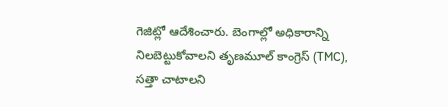గెజిట్లో ఆదేశించారు. బెంగాల్లో అధికారాన్ని నిలబెట్టుకోవాలని తృణమూల్ కాంగ్రెస్ (TMC), సత్తా చాటాలని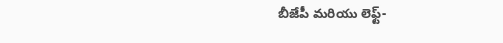బీజేపీ మరియు లెఫ్ట్-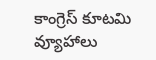కాంగ్రెస్ కూటమి వ్యూహాలు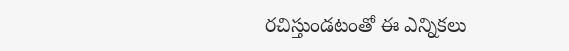రచిస్తుండటంతో ఈ ఎన్నికలు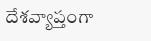దేశవ్యాప్తంగా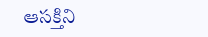ఆసక్తిని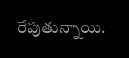రేపుతున్నాయి.